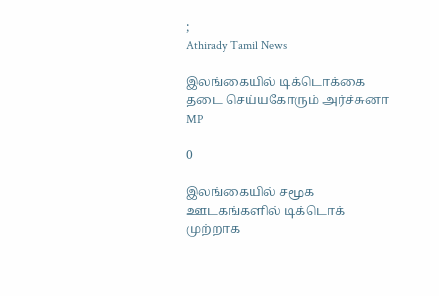;
Athirady Tamil News

இலங்கையில் டிக்டொக்கை தடை செய்யகோரும் அர்ச்சுனா MP

0

இலங்கையில் சமூக ஊடகங்களில் டிக்டொக் முற்றாக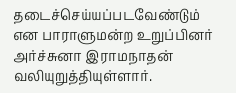தடைச்செய்யப்படவேண்டும் என பாராளுமன்ற உறுப்பினர் அர்ச்சுனா இராமநாதன் வலியுறுத்தியுள்ளார்.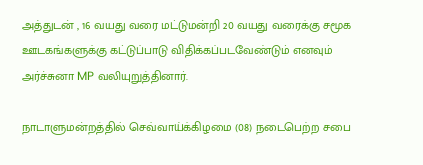அத்துடன் , 16 வயது வரை மட்டுமன்றி 20 வயது வரைக்கு சமூக ஊடகங்களுக்கு கட்டுப்பாடு விதிக்கப்படவேண்டும் எனவும் அர்ச்சுனா MP வலியுறுத்தினார்.

நாடாளுமன்றத்தில் செவ்வாய்க்கிழமை (08) நடைபெற்ற சபை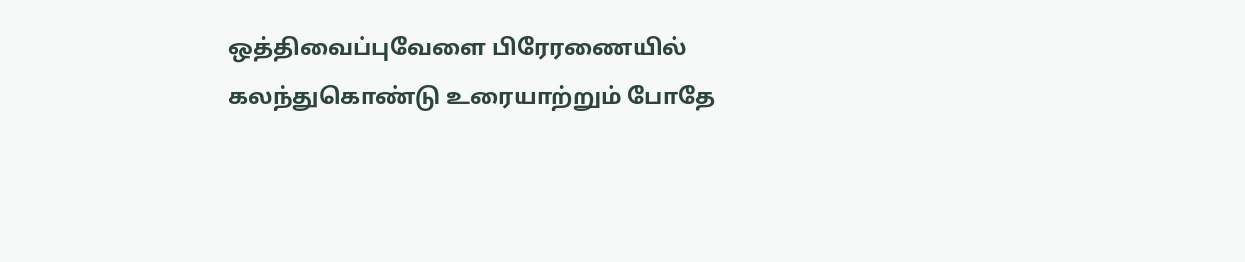ஒத்திவைப்புவேளை பிரேரணையில் கலந்துகொண்டு உரையாற்றும் போதே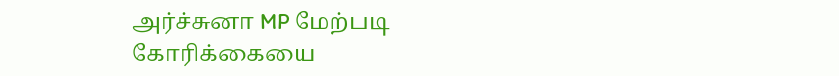அர்ச்சுனா MP மேற்படி கோரிக்கையை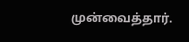முன்வைத்தார்.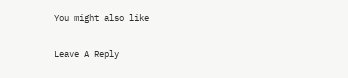You might also like

Leave A Reply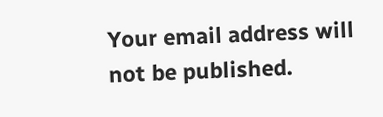Your email address will not be published.